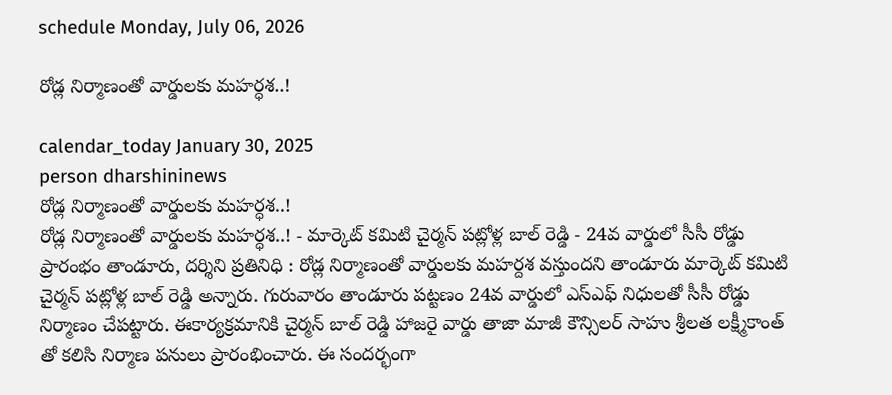schedule Monday, July 06, 2026

రోడ్ల నిర్మాణంతో వార్డులకు మహర్ధశ..!

calendar_today January 30, 2025
person dharshininews
రోడ్ల నిర్మాణంతో వార్డులకు మహర్ధశ..!
రోడ్ల నిర్మాణంతో వార్డులకు మహర్ధశ..! - మార్కెట్ కమిటి చైర్మన్ పట్లోళ్ల బాల్ రెడ్డి - 24వ వార్డులో సీసీ రోడ్డు ప్రారంభం తాండూరు, దర్శిని ప్రతినిధి : రోడ్ల నిర్మాణంతో వార్డులకు మహర్దశ వస్తుందని తాండూరు మార్కెట్ కమిటి చైర్మన్ పట్లోళ్ల బాల్ రెడ్డి అన్నారు. గురువారం తాండూరు పట్టణం 24వ వార్డులో ఎస్ఎఫ్ నిధులతో సీసీ రోడ్డు నిర్మాణం చేపట్టారు. ఈకార్యక్రమానికి చైర్మన్ బాల్ రెడ్డి హాజరై వార్డు తాజా మాజీ కౌన్సిలర్ సాహు శ్రీలత లక్ష్మీకాంత్ తో కలిసి నిర్మాణ పనులు ప్రారంభించారు. ఈ సందర్భంగా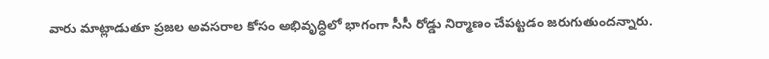వారు మాట్లాడుతూ ప్రజల అవసరాల కోసం అభివృద్ధిలో భాగంగా సీసీ రోడ్డు నిర్మాణం చేపట్టడం జరుగుతుందన్నారు.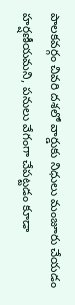పాలకవర్గం చివరి దశలో వార్డుకు నిధులు మంజూరు చేయడం హర్షణీయమని, పనులు వేగంగా చేపట్టడం కూడా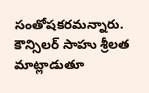సంతోషకరమన్నారు. కౌన్సిలర్ సాహు శ్రీలత మాట్లాడుతూ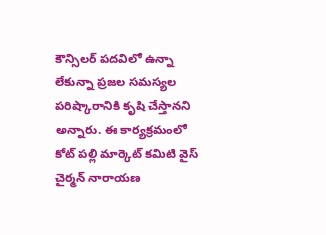కౌన్సిలర్ పదవిలో ఉన్నా లేకున్నా ప్రజల సమస్యల పరిష్కారానికి కృషి చేస్తానని అన్నారు. ఈ కార్యక్రమంలో కోట్ పల్లి మార్కెట్ కమిటి వైస్ చైర్మన్ నారాయణ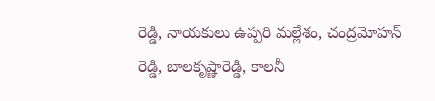రెడ్డి, నాయకులు ఉప్పరి మల్లేశం, చంద్రమోహన్ రెడ్డి, బాలకృష్ణారెడ్డి, కాలనీ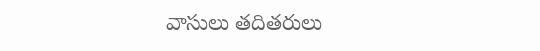వాసులు తదితరులు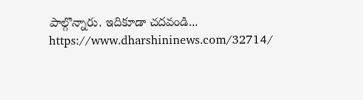పాల్గొన్నారు. ఇదికూడా చదవండి... https://www.dharshininews.com/32714/